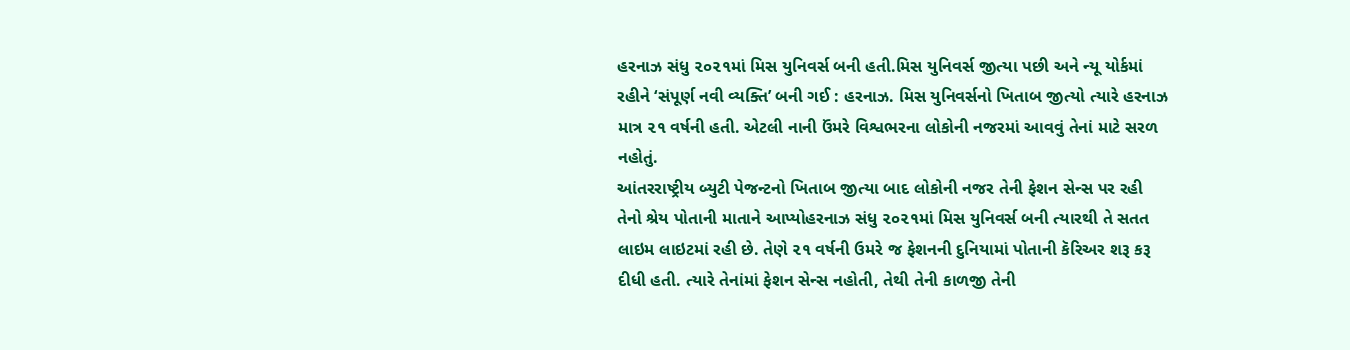હરનાઝ સંધુ ૨૦૨૧માં મિસ યુનિવર્સ બની હતી.મિસ યુનિવર્સ જીત્યા પછી અને ન્યૂ યોર્કમાં રહીને ‘સંપૂર્ણ નવી વ્યક્તિ’ બની ગઈ : હરનાઝ. મિસ યુનિવર્સનો ખિતાબ જીત્યો ત્યારે હરનાઝ માત્ર ૨૧ વર્ષની હતી. એટલી નાની ઉંમરે વિશ્વભરના લોકોની નજરમાં આવવું તેનાં માટે સરળ નહોતું.
આંતરરાષ્ટ્રીય બ્યુટી પેજન્ટનો ખિતાબ જીત્યા બાદ લોકોની નજર તેની ફેશન સેન્સ પર રહી તેનો શ્રેય પોતાની માતાને આપ્યોહરનાઝ સંધુ ૨૦૨૧માં મિસ યુનિવર્સ બની ત્યારથી તે સતત લાઇમ લાઇટમાં રહી છે. તેણે ૨૧ વર્ષની ઉમરે જ ફેશનની દુનિયામાં પોતાની કૅરિઅર શરૂ કરૂ દીધી હતી. ત્યારે તેનાંમાં ફેશન સેન્સ નહોતી, તેથી તેની કાળજી તેની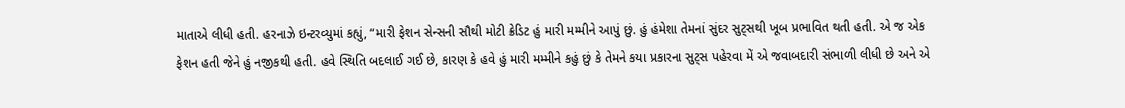માતાએ લીધી હતી. હરનાઝે ઇન્ટરવ્યુમાં કહ્યું, “મારી ફેશન સેન્સની સૌથી મોટી ક્રેડિટ હું મારી મમ્મીને આપું છું. હું હંમેશા તેમનાં સુંદર સુટ્સથી ખૂબ પ્રભાવિત થતી હતી. એ જ એક ફેશન હતી જેને હું નજીકથી હતી. હવે સ્થિતિ બદલાઈ ગઈ છે, કારણ કે હવે હું મારી મમ્મીને કહું છું કે તેમને કયા પ્રકારના સુટ્સ પહેરવા મેં એ જવાબદારી સંભાળી લીધી છે અને એ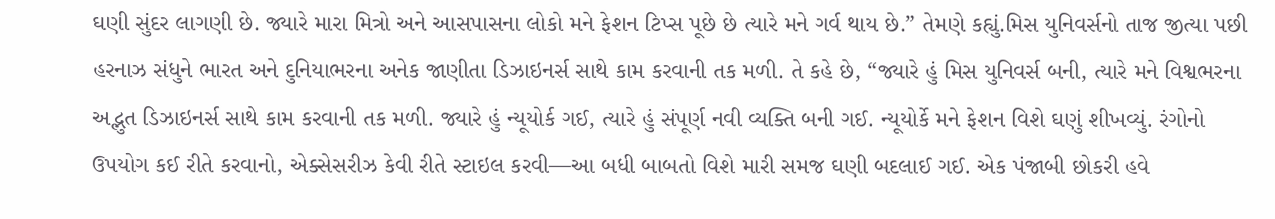ઘણી સુંદર લાગણી છે. જ્યારે મારા મિત્રો અને આસપાસના લોકો મને ફેશન ટિપ્સ પૂછે છે ત્યારે મને ગર્વ થાય છે.” તેમણે કહ્યું.મિસ યુનિવર્સનો તાજ જીત્યા પછી હરનાઝ સંધુને ભારત અને દુનિયાભરના અનેક જાણીતા ડિઝાઇનર્સ સાથે કામ કરવાની તક મળી. તે કહે છે, “જ્યારે હું મિસ યુનિવર્સ બની, ત્યારે મને વિશ્વભરના અદ્ભુત ડિઝાઇનર્સ સાથે કામ કરવાની તક મળી. જ્યારે હું ન્યૂયોર્ક ગઈ, ત્યારે હું સંપૂર્ણ નવી વ્યક્તિ બની ગઈ. ન્યૂયોર્કે મને ફેશન વિશે ઘણું શીખવ્યું. રંગોનો ઉપયોગ કઈ રીતે કરવાનો, એક્સેસરીઝ કેવી રીતે સ્ટાઇલ કરવી—આ બધી બાબતો વિશે મારી સમજ ઘણી બદલાઈ ગઈ. એક પંજાબી છોકરી હવે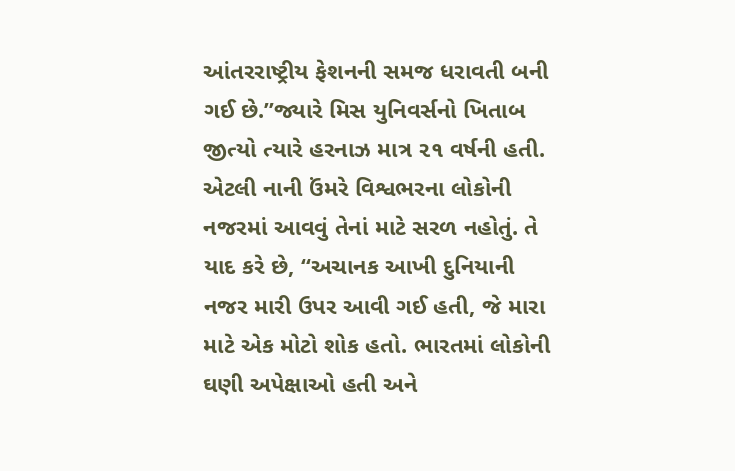આંતરરાષ્ટ્રીય ફેશનની સમજ ધરાવતી બની ગઈ છે.”જ્યારે મિસ યુનિવર્સનો ખિતાબ જીત્યો ત્યારે હરનાઝ માત્ર ૨૧ વર્ષની હતી. એટલી નાની ઉંમરે વિશ્વભરના લોકોની નજરમાં આવવું તેનાં માટે સરળ નહોતું. તે યાદ કરે છે, “અચાનક આખી દુનિયાની નજર મારી ઉપર આવી ગઈ હતી, જે મારા માટે એક મોટો શોક હતો. ભારતમાં લોકોની ઘણી અપેક્ષાઓ હતી અને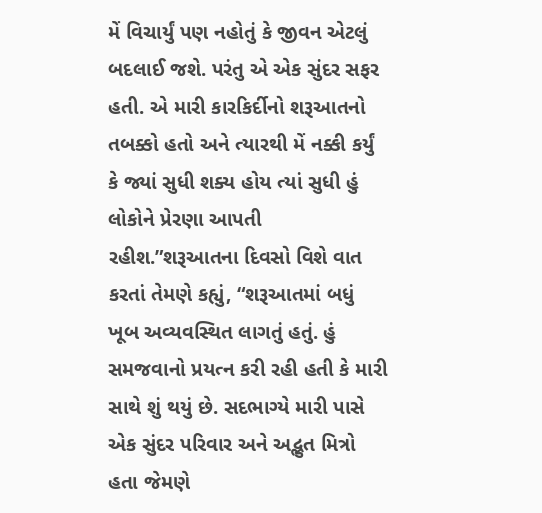મેં વિચાર્યું પણ નહોતું કે જીવન એટલું બદલાઈ જશે. પરંતુ એ એક સુંદર સફર હતી. એ મારી કારકિર્દીનો શરૂઆતનો તબક્કો હતો અને ત્યારથી મેં નક્કી કર્યું કે જ્યાં સુધી શક્ય હોય ત્યાં સુધી હું લોકોને પ્રેરણા આપતી રહીશ.”શરૂઆતના દિવસો વિશે વાત કરતાં તેમણે કહ્યું, “શરૂઆતમાં બધું ખૂબ અવ્યવસ્થિત લાગતું હતું. હું સમજવાનો પ્રયત્ન કરી રહી હતી કે મારી સાથે શું થયું છે. સદભાગ્યે મારી પાસે એક સુંદર પરિવાર અને અદ્ભુત મિત્રો હતા જેમણે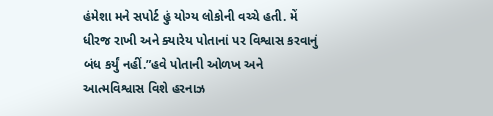હંમેશા મને સપોર્ટ હું યોગ્ય લોકોની વચ્ચે હતી. મેં ધીરજ રાખી અને ક્યારેય પોતાનાં પર વિશ્વાસ કરવાનું બંધ કર્યું નહીં.”હવે પોતાની ઓળખ અને આત્મવિશ્વાસ વિશે હરનાઝ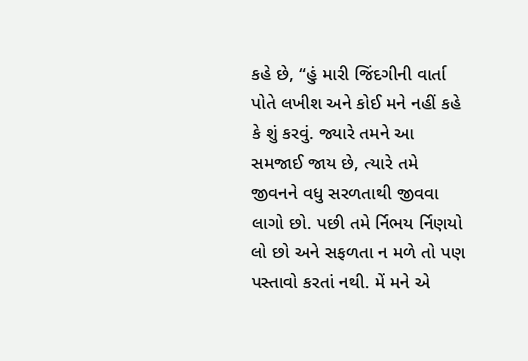કહે છે, “હું મારી જિંદગીની વાર્તા પોતે લખીશ અને કોઈ મને નહીં કહે કે શું કરવું. જ્યારે તમને આ સમજાઈ જાય છે, ત્યારે તમે જીવનને વધુ સરળતાથી જીવવા લાગો છો. પછી તમે ર્નિભય ર્નિણયો લો છો અને સફળતા ન મળે તો પણ પસ્તાવો કરતાં નથી. મેં મને એ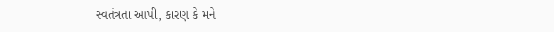સ્વતંત્રતા આપી, કારણ કે મને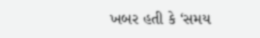ખબર હતી કે ‘સમય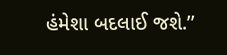હંમેશા બદલાઈ જશે.’’